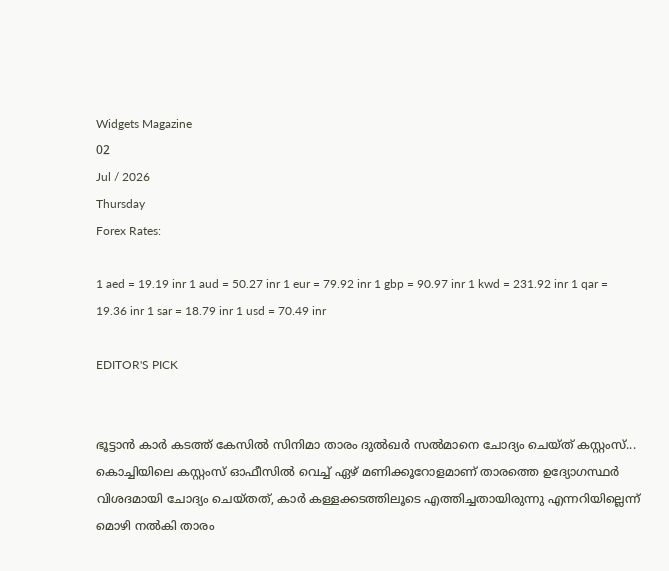Widgets Magazine
02
Jul / 2026
Thursday
Forex Rates:

1 aed = 19.19 inr 1 aud = 50.27 inr 1 eur = 79.92 inr 1 gbp = 90.97 inr 1 kwd = 231.92 inr 1 qar = 19.36 inr 1 sar = 18.79 inr 1 usd = 70.49 inr

EDITOR'S PICK


ഭൂട്ടാന്‍ കാര്‍ കടത്ത് കേസില്‍ സിനിമാ താരം ദുല്‍ഖര്‍ സല്‍മാനെ ചോദ്യം ചെയ്ത് കസ്റ്റംസ്... കൊച്ചിയിലെ കസ്റ്റംസ് ഓഫീസില്‍ വെച്ച് ഏഴ് മണിക്കൂറോളമാണ് താരത്തെ ഉദ്യോഗസ്ഥര്‍ വിശദമായി ചോദ്യം ചെയ്തത്, കാർ കള്ളക്കടത്തിലൂടെ എത്തിച്ചതായിരുന്നു എന്നറിയില്ലെന്ന് മൊഴി നൽകി താരം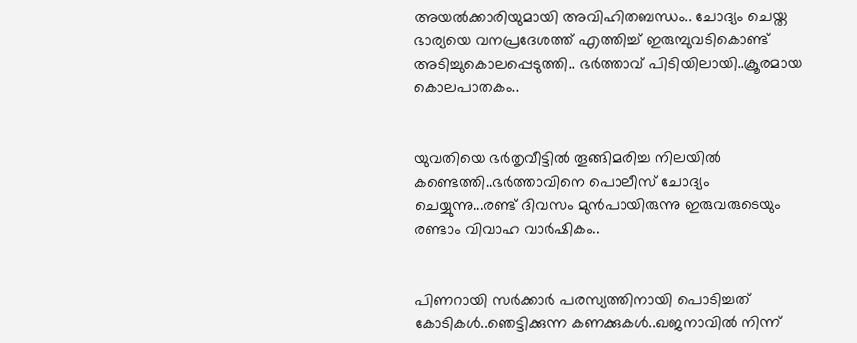അയൽക്കാരിയുമായി അവിഹിതബന്ധം.. ചോദ്യം ചെയ്ത ഭാര്യയെ വനപ്രദേശത്ത് എത്തിച്ച് ഇരുമ്പുവടികൊണ്ട് അടിച്ചുകൊലപ്പെടുത്തി.. ഭർത്താവ് പിടിയിലായി..ക്രൂരമായ കൊലപാതകം..


യുവതിയെ ഭർതൃവീട്ടിൽ തൂങ്ങിമരിച്ച നിലയിൽ കണ്ടെത്തി..ഭർത്താവിനെ പൊലീസ് ചോദ്യം ചെയ്യുന്നു...രണ്ട് ദിവസം മുൻപായിരുന്നു ഇരുവരുടെയും രണ്ടാം വിവാഹ വാർഷികം..


പിണറായി സര്‍ക്കാര്‍ പരസ്യത്തിനായി പൊടിച്ചത് കോടികൾ..ഞെട്ടിക്കുന്ന കണക്കുകൾ..ഖജനാവില്‍ നിന്ന്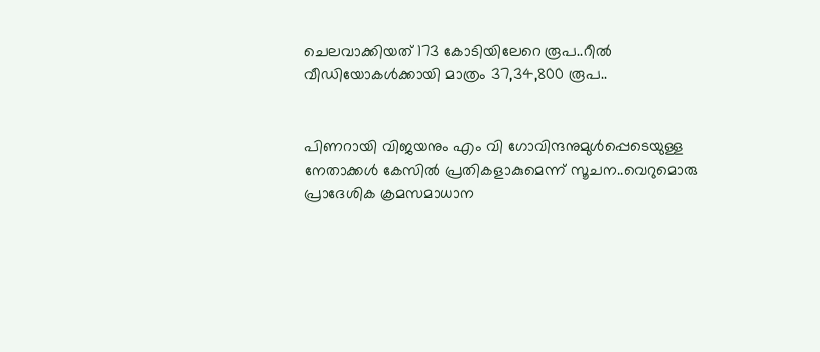ചെലവാക്കിയത് 173 കോടിയിലേറെ രൂപ..റീല്‍ വീഡിയോകള്‍ക്കായി മാത്രം 37,34,800 രൂപ..


പിണറായി വിജയനും എം വി ഗോവിന്ദനുമുൾപ്പെടെയുള്ള നേതാക്കൾ കേസിൽ പ്രതികളാകുമെന്ന് സൂചന..വെറുമൊരു പ്രാദേശിക ക്രമസമാധാന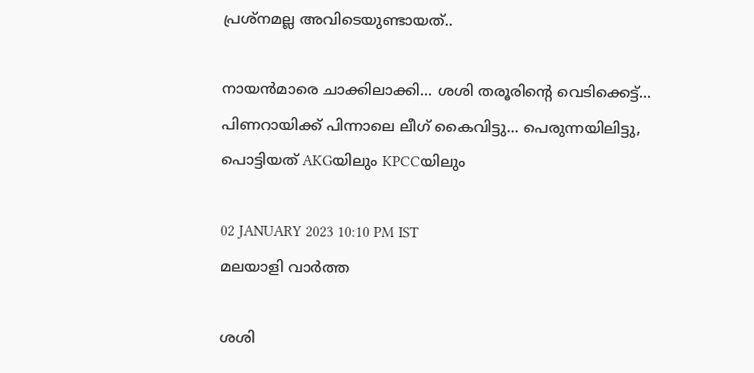പ്രശ്നമല്ല അവിടെയുണ്ടായത്..

നായൻമാരെ ചാക്കിലാക്കി... ശശി തരൂരിന്റെ വെടിക്കെട്ട്... പിണറായിക്ക് പിന്നാലെ ലീഗ് കൈവിട്ടു... പെരുന്നയിലിട്ടു, പൊട്ടിയത് AKGയിലും KPCCയിലും

02 JANUARY 2023 10:10 PM IST
മലയാളി വാര്‍ത്ത

ശശി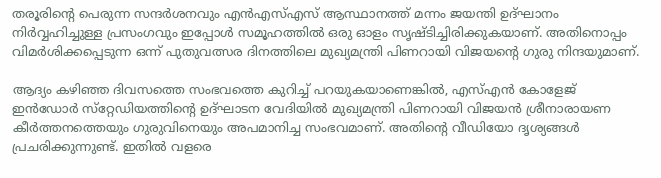തരൂരിന്റെ പെരുന്ന സന്ദർശനവും എന്‍എസ്എസ് ആസ്ഥാനത്ത് മന്നം ജയന്തി ഉദ്ഘാനം നിർവ്വഹിച്ചുള്ള പ്രസംഗവും ഇപ്പോൾ സമൂഹത്തിൽ ഒരു ഓളം സൃഷ്ടിച്ചിരിക്കുകയാണ്. അതിനൊപ്പം വിമർശിക്കപ്പെടുന്ന ഒന്ന് പുതുവത്സര ദിനത്തിലെ മുഖ്യമന്ത്രി പിണറായി വിജയന്റെ ഗുരു നിന്ദയുമാണ്.

ആദ്യം കഴിഞ്ഞ ദിവസത്തെ സംഭവത്തെ കുറിച്ച് പറയുകയാണെങ്കിൽ, എസ്എന്‍ കോളേജ് ഇന്‍ഡോര്‍ സ്‌റ്റേഡിയത്തിന്‍റെ ഉദ്ഘാടന വേദിയില്‍ മുഖ്യമന്ത്രി പിണറായി വിജയൻ ശ്രീനാരായണ കീര്‍ത്തനത്തെയും ഗുരുവിനെയും അപമാനിച്ച സംഭവമാണ്. അതിന്റെ വീഡിയോ ദൃശ്യങ്ങൾ പ്രചരിക്കുന്നുണ്ട്. ഇതിൽ വളരെ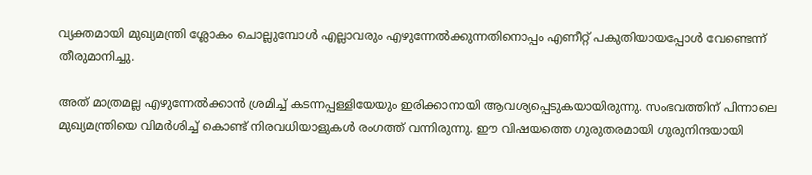വ്യക്തമായി മുഖ്യമന്ത്രി ശ്ലോകം ചൊല്ലുമ്പോൾ എല്ലാവരും എഴുന്നേൽക്കുന്നതിനൊപ്പം എണീറ്റ് പകുതിയായപ്പോൾ വേണ്ടെന്ന് തീരുമാനിച്ചു.

അത് മാത്രമല്ല എഴുന്നേൽക്കാൻ ശ്രമിച്ച് കടന്നപ്പള്ളിയേയും ഇരിക്കാനായി ആവശ്യപ്പെടുകയായിരുന്നു. സംഭവത്തിന് പിന്നാലെ മുഖ്യമന്ത്രിയെ വിമർശിച്ച് കൊണ്ട് നിരവധിയാളുകൾ രംഗത്ത് വന്നിരുന്നു. ഈ വിഷയത്തെ ഗുരുതരമായി ഗുരുനിന്ദയായി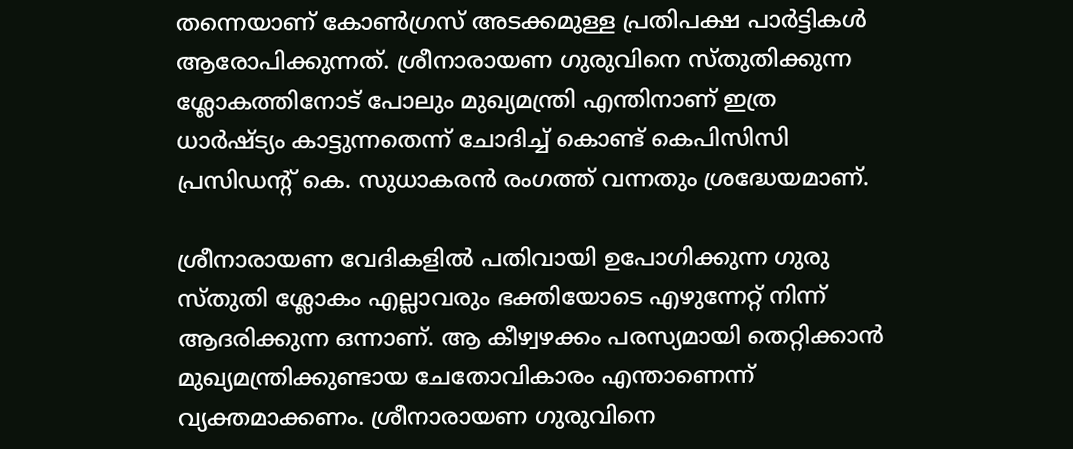തന്നെയാണ് കോൺഗ്രസ് അടക്കമുള്ള പ്രതിപക്ഷ പാർട്ടികൾ ആരോപിക്കുന്നത്. ശ്രീനാരായണ ഗുരുവിനെ സ്തുതിക്കുന്ന ശ്ലോകത്തിനോട് പോലും മുഖ്യമന്ത്രി എന്തിനാണ് ഇത്ര ധാര്‍ഷ്ട്യം കാട്ടുന്നതെന്ന് ചോദിച്ച് കൊണ്ട് കെപിസിസി പ്രസിഡന്റ് കെ. സുധാകരൻ രംഗത്ത് വന്നതും ശ്രദ്ധേയമാണ്.

ശ്രീനാരായണ വേദികളില്‍ പതിവായി ഉപോഗിക്കുന്ന ഗുരു സ്തുതി ശ്ലോകം എല്ലാവരും ഭക്തിയോടെ എഴുന്നേറ്റ് നിന്ന് ആദരിക്കുന്ന ഒന്നാണ്. ആ കീഴ്വഴക്കം പരസ്യമായി തെറ്റിക്കാന്‍ മുഖ്യമന്ത്രിക്കുണ്ടായ ചേതോവികാരം എന്താണെന്ന് വ്യക്തമാക്കണം. ശ്രീനാരായണ ഗുരുവിനെ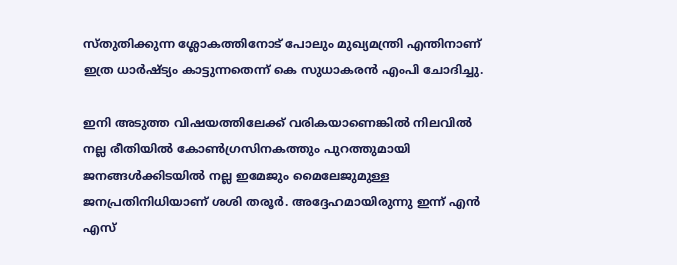സ്തുതിക്കുന്ന ശ്ലോകത്തിനോട് പോലും മുഖ്യമന്ത്രി എന്തിനാണ് ഇത്ര ധാര്‍ഷ്ട്യം കാട്ടുന്നതെന്ന് കെ സുധാകരന്‍ എംപി ചോദിച്ചു.

ഇനി അടുത്ത വിഷയത്തിലേക്ക് വരികയാണെങ്കിൽ നിലവിൽ നല്ല രീതിയിൽ കോൺഗ്രസിനകത്തും പുറത്തുമായി ജനങ്ങൾക്കിടയിൽ നല്ല ഇമേജും മൈലേജുമുള്ള ജനപ്രതിനിധിയാണ് ശശി തരൂർ. അദ്ദേഹമായിരുന്നു ഇന്ന് എന്‍ എസ്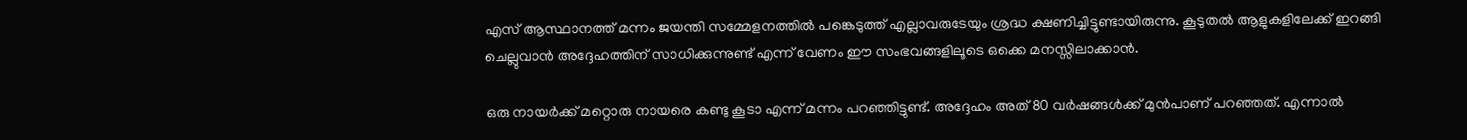എസ് ആസ്ഥാനത്ത് മന്നം ജയന്തി സമ്മേളനത്തില്‍ പങ്കെടുത്ത് എല്ലാവരുടേയും ശ്രദ്ധ ക്ഷണിച്ചിട്ടുണ്ടായിരുന്നു. കൂടുതൽ ആളുകളിലേക്ക് ഇറങ്ങി ചെല്ലുവാൻ അദ്ദേഹത്തിന് സാധിക്കുന്നുണ്ട് എന്ന് വേണം ഈ സംഭവങ്ങളിലൂടെ ഒക്കെ മനസ്സിലാക്കാൻ.

ഒരു നായർക്ക് മറ്റൊരു നായരെ കണ്ടു കൂടാ എന്ന് മന്നം പറഞ്ഞിട്ടുണ്ട്. അദ്ദേഹം അത് 80 വർഷങ്ങൾക്ക് മുൻപാണ് പറഞ്ഞത്. എന്നാൽ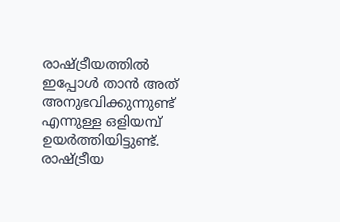രാഷ്ട്രീയത്തിൽ ഇപ്പോൾ താൻ അത് അനുഭവിക്കുന്നുണ്ട് എന്നുള്ള ഒളിയമ്പ് ഉയർത്തിയിട്ടുണ്ട്. രാഷ്ട്രീയ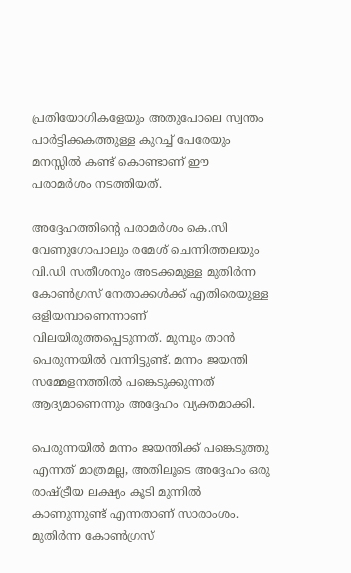പ്രതിയോഗികളേയും അതുപോലെ സ്വന്തം പാർട്ടിക്കകത്തുള്ള കുറച്ച് പേരേയും മനസ്സിൽ കണ്ട് കൊണ്ടാണ് ഈ പരാമർശം നടത്തിയത്.

അദ്ദേഹത്തിന്റെ പരാമര്‍ശം കെ.സി വേണുഗോപാലും രമേശ് ചെന്നിത്തലയും വി.ഡി സതീശനും അടക്കമുള്ള മുതിര്‍ന്ന കോണ്‍ഗ്രസ് നേതാക്കള്‍ക്ക് എതിരെയുള്ള ഒളിയമ്പാണെന്നാണ് വിലയിരുത്തപ്പെടുന്നത്. മുമ്പും താൻ പെരുന്നയിൽ വന്നിട്ടുണ്ട്. മന്നം ജയന്തി സമ്മേളനത്തിൽ പങ്കെടുക്കുന്നത് ആദ്യമാണെന്നും അദ്ദേഹം വ്യക്തമാക്കി.

പെരുന്നയിൽ മന്നം ജയന്തിക്ക് പങ്കെടുത്തു എന്നത് മാത്രമല്ല, അതിലൂടെ അദ്ദേഹം ഒരു രാഷ്ട്രീയ ലക്ഷ്യം കൂടി മുന്നിൽ കാണുന്നുണ്ട് എന്നതാണ് സാരാംശം. മുതിര്‍ന്ന കോണ്‍ഗ്രസ്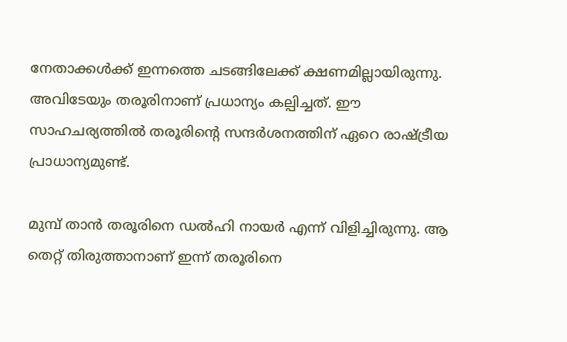നേതാക്കള്‍ക്ക് ഇന്നത്തെ ചടങ്ങിലേക്ക് ക്ഷണമില്ലായിരുന്നു. അവിടേയും തരൂരിനാണ് പ്രധാന്യം കല്പിച്ചത്. ഈ സാഹചര്യത്തില്‍ തരൂരിന്‍റെ സന്ദര്‍ശനത്തിന് ഏറെ രാഷ്ട്രീയ പ്രാധാന്യമുണ്ട്.

മുമ്പ് താൻ തരൂരിനെ ഡൽഹി നായർ എന്ന് വിളിച്ചിരുന്നു. ആ തെറ്റ് തിരുത്താനാണ് ഇന്ന് തരൂരിനെ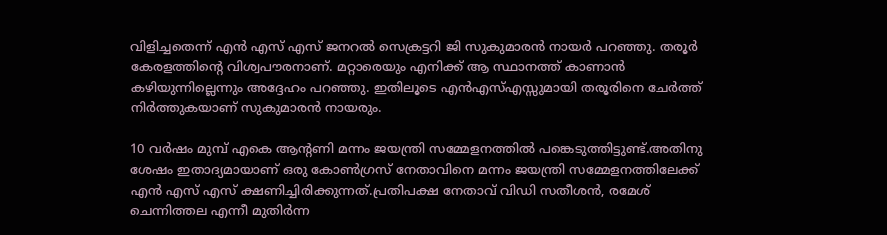വിളിച്ചതെന്ന് എന്‍ എസ് എസ് ജനറല്‍ സെക്രട്ടറി ജി സുകുമാരന്‍ നായര്‍ പറഞ്ഞു. തരൂർ കേരളത്തിൻ്റെ വിശ്വപൗരനാണ്. മറ്റാരെയും എനിക്ക് ആ സ്ഥാനത്ത് കാണാൻ കഴിയുന്നില്ലെന്നും അദ്ദേഹം പറഞ്ഞു. ഇതിലൂടെ എൻഎസ്എസ്സുമായി തരൂരിനെ ചേർത്ത് നിർത്തുകയാണ് സുകുമാരൻ നായരും.

10 വര്‍ഷം മുമ്പ് എകെ ആന്‍റണി മന്നം ജയന്ത്രി സമ്മേളനത്തില്‍ പങ്കെടുത്തിട്ടുണ്ട്.അതിനു ശേഷം ഇതാദ്യമായാണ് ഒരു കോണ്‍ഗ്രസ് നേതാവിനെ മന്നം ജയന്ത്രി സമ്മേളനത്തിലേക്ക് എന്‍ എസ് എസ് ക്ഷണിച്ചിരിക്കുന്നത്.പ്രതിപക്ഷ നേതാവ് വിഡി സതീശന്‍, രമേശ് ചെന്നിത്തല എന്നീ മുതിര്‍ന്ന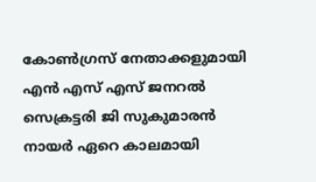കോണ്‍ഗ്രസ് നേതാക്കളുമായി എന്‍ എസ് എസ് ജനറല്‍ സെക്രട്ടരി ജി സുകുമാരന്‍ നായര്‍ ഏറെ കാലമായി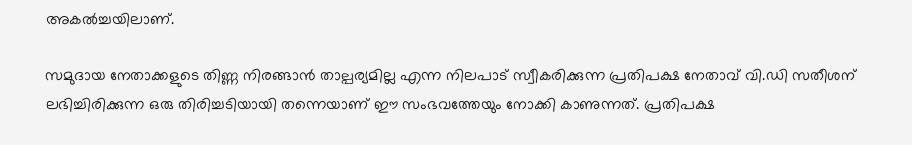അകല്‍ച്ചയിലാണ്.

സമുദായ നേതാക്കളുടെ തിണ്ണ നിരങ്ങാൻ താല്പര്യമില്ല എന്ന നിലപാട് സ്വീകരിക്കുന്ന പ്രതിപക്ഷ നേതാവ് വി.ഡി സതീശന് ലഭിച്ചിരിക്കുന്ന ഒരു തിരിച്ചടിയായി തന്നെയാണ് ഈ സംഭവത്തേയും നോക്കി കാണുന്നത്. പ്രതിപക്ഷ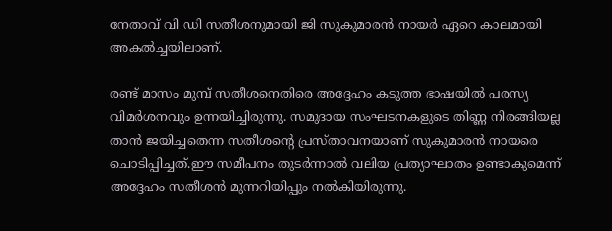നേതാവ് വി ഡി സതീശനുമായി ജി സുകുമാരന്‍ നായര്‍ ഏറെ കാലമായി അകല്‍ച്ചയിലാണ്.

രണ്ട് മാസം മുമ്പ് സതീശനെതിരെ അദ്ദേഹം കടുത്ത ഭാഷയില്‍ പരസ്യ വിമര്‍ശനവും ഉന്നയിച്ചിരുന്നു. സമുദായ സംഘടനകളുടെ തിണ്ണ നിരങ്ങിയല്ല താന്‍ ജയിച്ചതെന്ന സതീശന്റെ പ്രസ്താവനയാണ് സുകുമാരന്‍ നായരെ ചൊടിപ്പിച്ചത്.ഈ സമീപനം തുടര്‍ന്നാല്‍ വലിയ പ്രത്യാഘാതം ഉണ്ടാകുമെന്ന് അദ്ദേഹം സതീശൻ മുന്നറിയിപ്പും നല്‍കിയിരുന്നു.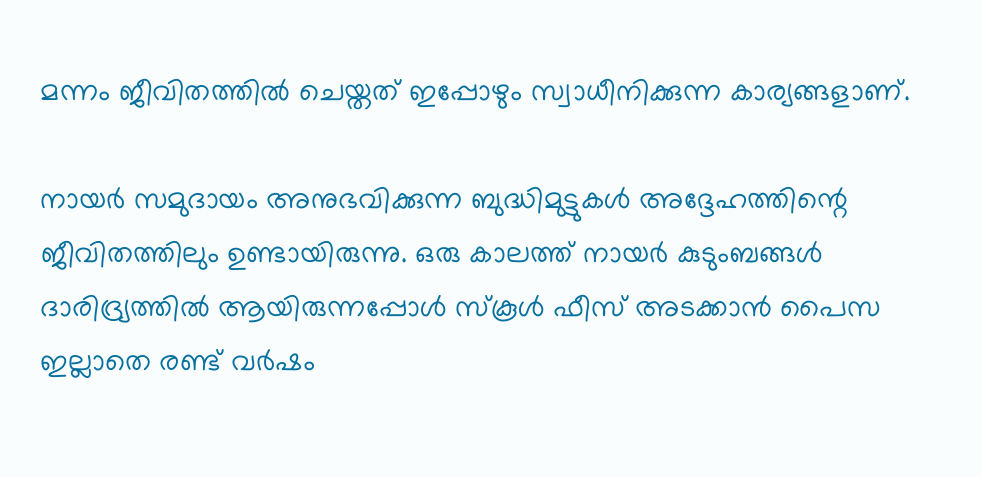മന്നം ജീവിതത്തില്‍ ചെയ്തത് ഇപ്പോഴും സ്വാധീനിക്കുന്ന കാര്യങ്ങളാണ്.

നായര്‍ സമുദായം അനുഭവിക്കുന്ന ബുദ്ധിമുട്ടുകള്‍ അദ്ദേഹത്തിന്റെ ജീവിതത്തിലും ഉണ്ടായിരുന്നു. ഒരു കാലത്ത് നായര്‍ കുടുംബങ്ങള്‍ ദാരിദ്ര്യത്തില്‍ ആയിരുന്നപ്പോള്‍ സ്‌കൂള്‍ ഫീസ് അടക്കാന്‍ പൈസ ഇല്ലാതെ രണ്ട് വര്‍ഷം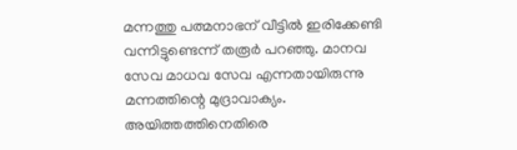മന്നത്തു പത്മനാഭന് വീട്ടില്‍ ഇരിക്കേണ്ടി വന്നിട്ടുണ്ടെന്ന് തരൂര്‍ പറഞ്ഞു. മാനവ സേവ മാധവ സേവ എന്നതായിരുന്നു മന്നത്തിന്റെ മുദ്രാവാക്യം. അയിത്തത്തിനെതിരെ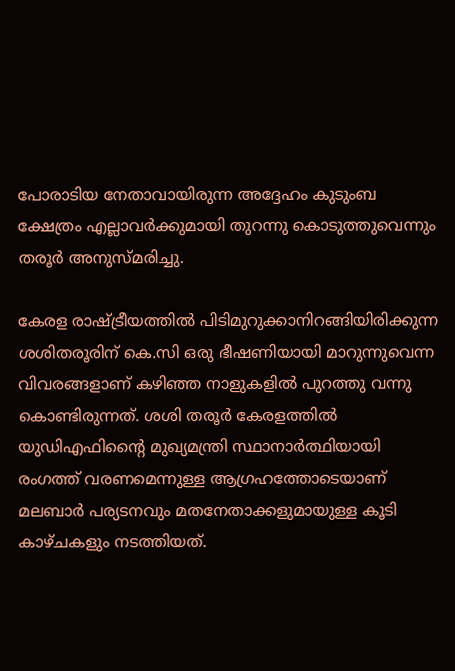പോരാടിയ നേതാവായിരുന്ന അദ്ദേഹം കുടുംബ ക്ഷേത്രം എല്ലാവര്‍ക്കുമായി തുറന്നു കൊടുത്തുവെന്നും തരൂര്‍ അനുസ്മരിച്ചു.

കേരള രാഷ്ട്രീയത്തില്‍ പിടിമുറുക്കാനിറങ്ങിയിരിക്കുന്ന ശശിതരൂരിന് കെ.സി ഒരു ഭീഷണിയായി മാറുന്നുവെന്ന വിവരങ്ങളാണ് കഴിഞ്ഞ നാളുകളില്‍ പുറത്തു വന്നു കൊണ്ടിരുന്നത്. ശശി തരൂര്‍ കേരളത്തില്‍ യുഡിഎഫിന്റൈ മുഖ്യമന്ത്രി സ്ഥാനാര്‍ത്ഥിയായി രംഗത്ത് വരണമെന്നുള്ള ആഗ്രഹത്തോടെയാണ് മലബാര്‍ പര്യടനവും മതനേതാക്കളുമായുള്ള കൂടി കാഴ്ചകളും നടത്തിയത്.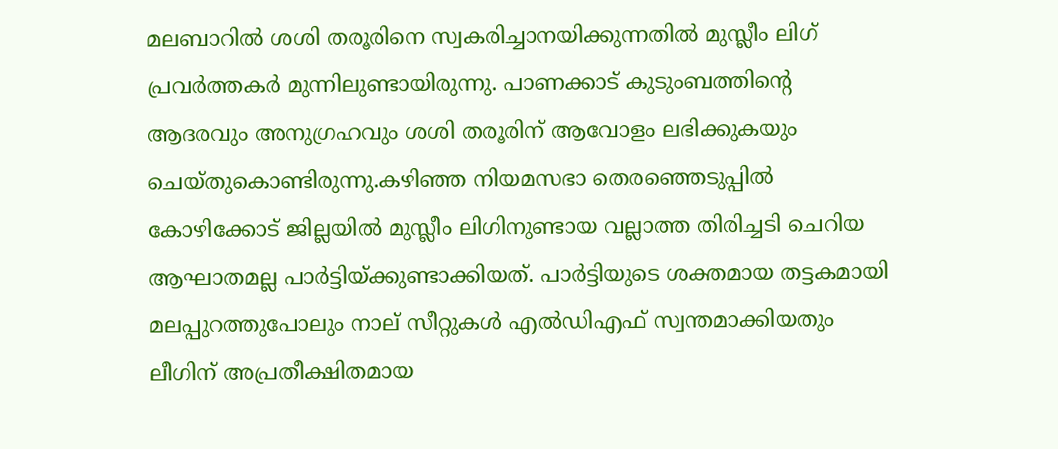മലബാറില്‍ ശശി തരൂരിനെ സ്വകരിച്ചാനയിക്കുന്നതില്‍ മുസ്ലീം ലിഗ് പ്രവര്‍ത്തകര്‍ മുന്നിലുണ്ടായിരുന്നു. പാണക്കാട് കുടുംബത്തിന്റെ ആദരവും അനുഗ്രഹവും ശശി തരൂരിന് ആവോളം ലഭിക്കുകയും ചെയ്തുകൊണ്ടിരുന്നു.കഴിഞ്ഞ നിയമസഭാ തെരഞ്ഞെടുപ്പില്‍ കോഴിക്കോട് ജില്ലയില്‍ മുസ്ലീം ലിഗിനുണ്ടായ വല്ലാത്ത തിരിച്ചടി ചെറിയ ആഘാതമല്ല പാര്‍ട്ടിയ്ക്കുണ്ടാക്കിയത്. പാര്‍ട്ടിയുടെ ശക്തമായ തട്ടകമായി മലപ്പുറത്തുപോലും നാല് സീറ്റുകള്‍ എല്‍ഡിഎഫ് സ്വന്തമാക്കിയതും ലീഗിന് അപ്രതീക്ഷിതമായ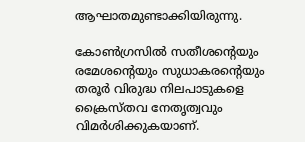ആഘാതമുണ്ടാക്കിയിരുന്നു.

കോണ്‍ഗ്രസില്‍ സതീശന്റെയും രമേശന്റെയും സുധാകരന്റെയും തരൂര്‍ വിരുദ്ധ നിലപാടുകളെ ക്രൈസ്തവ നേതൃത്വവും വിമര്‍ശിക്കുകയാണ്.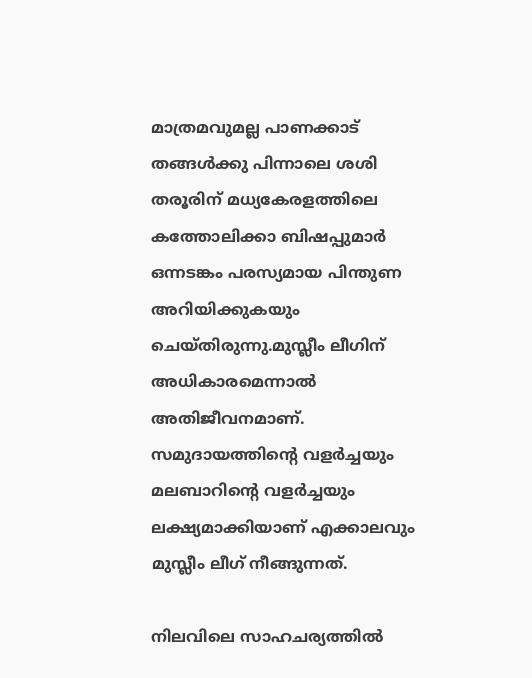മാത്രമവുമല്ല പാണക്കാട് തങ്ങള്‍ക്കു പിന്നാലെ ശശി തരൂരിന് മധ്യകേരളത്തിലെ കത്തോലിക്കാ ബിഷപ്പുമാര്‍ ഒന്നടങ്കം പരസ്യമായ പിന്തുണ അറിയിക്കുകയും ചെയ്തിരുന്നു.മുസ്ലീം ലീഗിന് അധികാരമെന്നാല്‍ അതിജീവനമാണ്. സമുദായത്തിന്റെ വളര്‍ച്ചയും മലബാറിന്റെ വളര്‍ച്ചയും ലക്ഷ്യമാക്കിയാണ് എക്കാലവും മുസ്ലീം ലീഗ് നീങ്ങുന്നത്.

നിലവിലെ സാഹചര്യത്തില്‍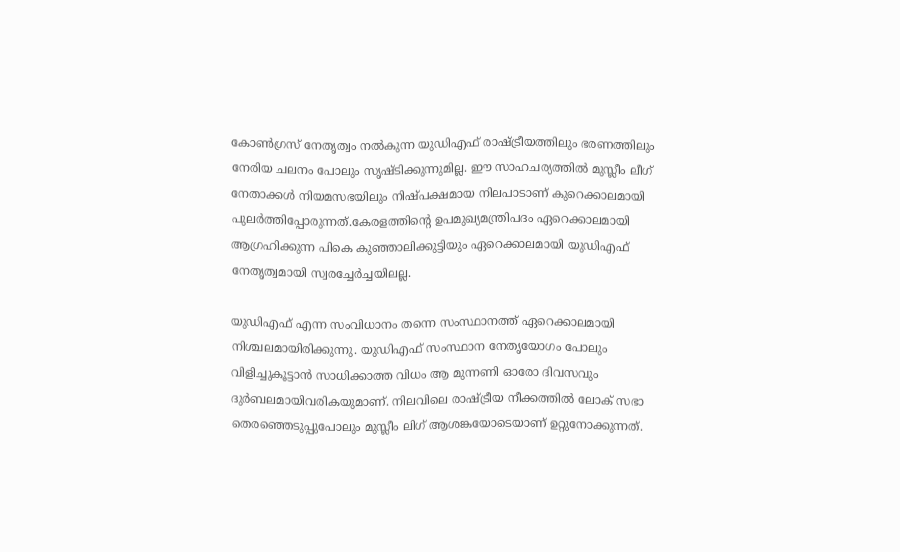കോണ്‍ഗ്രസ് നേതൃത്വം നല്‍കുന്ന യുഡിഎഫ് രാഷ്ട്രീയത്തിലും ഭരണത്തിലും നേരിയ ചലനം പോലും സൃഷ്ടിക്കുന്നുമില്ല. ഈ സാഹചര്യത്തില്‍ മുസ്ലീം ലീഗ് നേതാക്കള്‍ നിയമസഭയിലും നിഷ്പക്ഷമായ നിലപാടാണ് കുറെക്കാലമായി പുലര്‍ത്തിപ്പോരുന്നത്.കേരളത്തിന്റെ ഉപമുഖ്യമന്ത്രിപദം ഏറെക്കാലമായി ആഗ്രഹിക്കുന്ന പികെ കുഞ്ഞാലിക്കുട്ടിയും ഏറെക്കാലമായി യുഡിഎഫ് നേതൃത്വമായി സ്വരച്ചേര്‍ച്ചയിലല്ല.

യുഡിഎഫ് എന്ന സംവിധാനം തന്നെ സംസ്ഥാനത്ത് ഏറെക്കാലമായി നിശ്ചലമായിരിക്കുന്നു. യുഡിഎഫ് സംസ്ഥാന നേതൃയോഗം പോലും വിളിച്ചുകൂട്ടാന്‍ സാധിക്കാത്ത വിധം ആ മുന്നണി ഓരോ ദിവസവും ദുര്‍ബലമായിവരികയുമാണ്. നിലവിലെ രാഷ്ട്രീയ നീക്കത്തില്‍ ലോക് സഭാ തെരഞ്ഞെടുപ്പുപോലും മുസ്ലീം ലിഗ് ആശങ്കയോടെയാണ് ഉറ്റുനോക്കുന്നത്.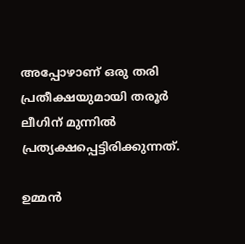അപ്പോഴാണ് ഒരു തരി പ്രതീക്ഷയുമായി തരൂർ ലീഗിന് മുന്നിൽ പ്രത്യക്ഷപ്പെട്ടിരിക്കുന്നത്.

ഉമ്മൻ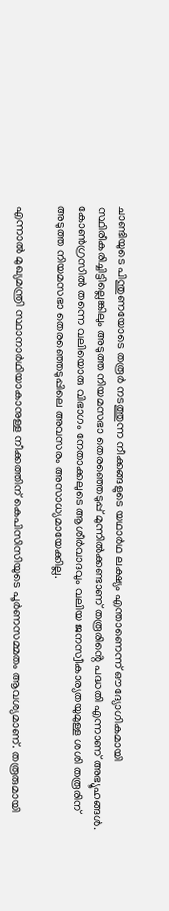ചാണ്ടിയുടെ പിന്തുണയോടെ തരൂർ നടത്തുന്ന നീക്കങ്ങളുടെ യഥാർഥ ലക്ഷ്യം എന്താണെന്ന് ഔദ്യോഗികമായി സ്ഥിരീകരിച്ചിട്ടില്ലെങ്കിലും അടുത്ത നിയമസഭാ തെരഞ്ഞെടുപ്പ് മുന്നിൽക്കണ്ടാണ് തരൂരിൻ്റെ പദ്ധതി എന്നാണ് അഭ്യൂഹങ്ങൾ. കോൺഗ്രസിൽ തന്നെ വലിയൊരു വിഭാഗം നേതാക്കലുടെ ആശീർവാദവും വലിയ ജനസ്വീകാര്യതയുമുള്ള ശശി തരൂരിന് അടുത്ത നിയമസഭാ തെരഞ്ഞെടുപ്പിലെ അവസരം അസാധ്യമായേക്കില്ല.

എന്നാൽ മുഖ്യമന്ത്രി സ്ഥാനാർഥിയാകാനുള്ള നീക്കത്തിന് കെപിസിസിയുടെ പൂർണസമ്മതം ആവശ്യമാണ്. തരൂരുമായി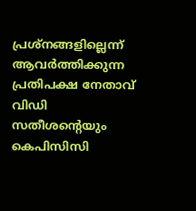പ്രശ്നങ്ങളില്ലെന്ന് ആവർത്തിക്കുന്ന പ്രതിപക്ഷ നേതാവ് വിഡി സതീശൻ്റെയും കെപിസിസി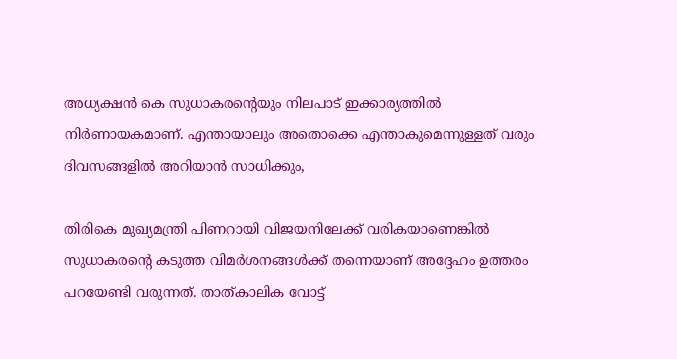അധ്യക്ഷൻ കെ സുധാകരൻ്റെയും നിലപാട് ഇക്കാര്യത്തിൽ നിർണായകമാണ്. എന്തായാലും അതൊക്കെ എന്താകുമെന്നുള്ളത് വരും ദിവസങ്ങളിൽ അറിയാൻ സാധിക്കും,

തിരികെ മുഖ്യമന്ത്രി പിണറായി വിജയനിലേക്ക് വരികയാണെങ്കിൽ സുധാകരന്റെ കടുത്ത വിമർശനങ്ങൾക്ക് തന്നെയാണ് അദ്ദേഹം ഉത്തരം പറയേണ്ടി വരുന്നത്. താത്കാലിക വോട്ട്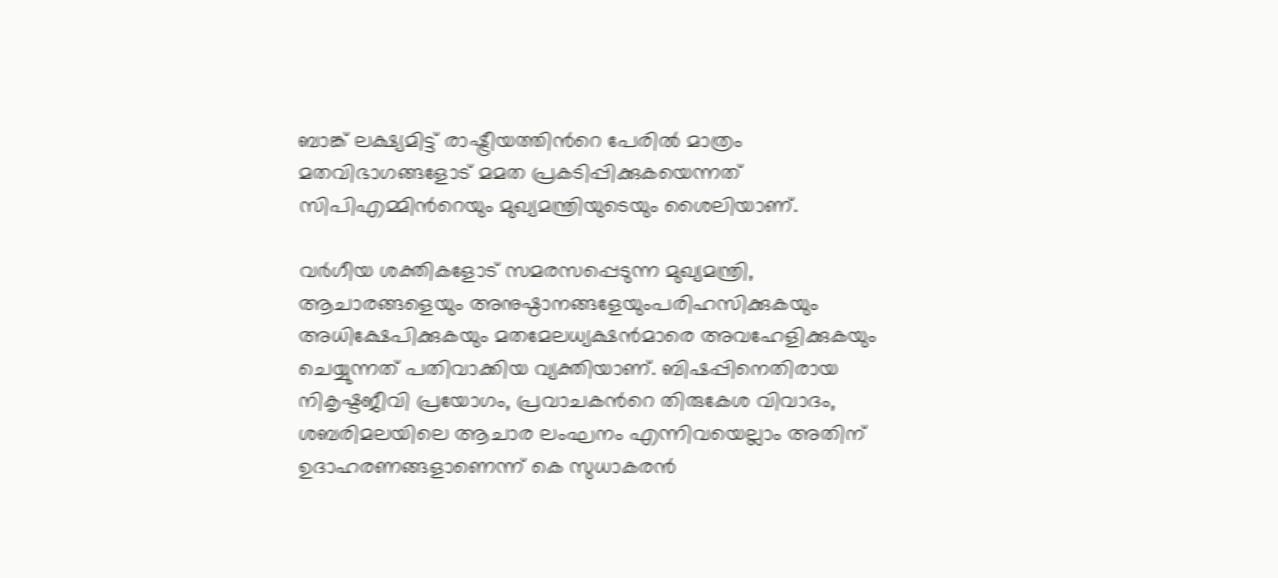ബാങ്ക് ലക്ഷ്യമിട്ട് രാഷ്ട്രീയത്തിന്‍റെ പേരില്‍ മാത്രം മതവിഭാഗങ്ങളോട് മമത പ്രകടിപ്പിക്കുകയെന്നത് സിപിഎമ്മിന്‍റെയും മുഖ്യമന്ത്രിയുടെയും ശൈലിയാണ്.

വര്‍ഗീയ ശക്തികളോട് സമരസപ്പെടുന്ന മുഖ്യമന്ത്രി, ആചാരങ്ങളെയും അനുഷ്ഠാനങ്ങളേയുംപരിഹസിക്കുകയും അധിക്ഷേപിക്കുകയും മതമേലധ്യക്ഷന്‍മാരെ അവഹേളിക്കുകയും ചെയ്യുന്നത് പതിവാക്കിയ വ്യക്തിയാണ്. ബിഷപ്പിനെതിരായ നികൃഷ്ടജീവി പ്രയോഗം, പ്രവാചകന്‍റെ തിരുകേശ വിവാദം, ശബരിമലയിലെ ആചാര ലംഘനം എന്നിവയെല്ലാം അതിന് ഉദാഹരണങ്ങളാണെന്ന് കെ സുധാകരന്‍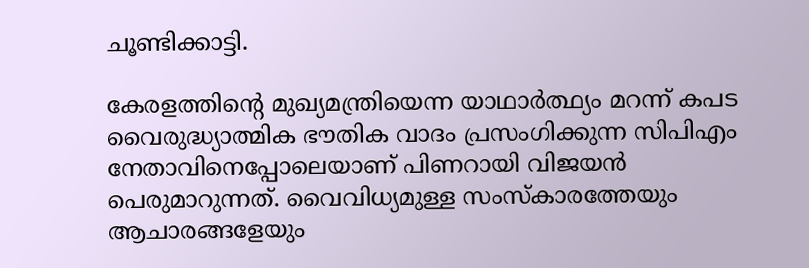ചൂണ്ടിക്കാട്ടി.

കേരളത്തിന്‍റെ മുഖ്യമന്ത്രിയെന്ന യാഥാര്‍ത്ഥ്യം മറന്ന് കപട വൈരുദ്ധ്യാത്മിക ഭൗതിക വാദം പ്രസംഗിക്കുന്ന സിപിഎം നേതാവിനെപ്പോലെയാണ് പിണറായി വിജയന്‍ പെരുമാറുന്നത്. വൈവിധ്യമുള്ള സംസ്‌കാരത്തേയും ആചാരങ്ങളേയും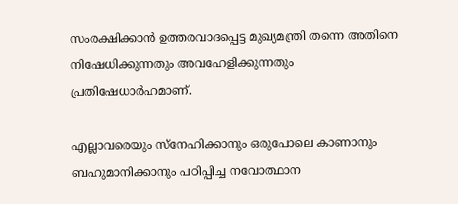സംരക്ഷിക്കാന്‍ ഉത്തരവാദപ്പെട്ട മുഖ്യമന്ത്രി തന്നെ അതിനെ നിഷേധിക്കുന്നതും അവഹേളിക്കുന്നതും പ്രതിഷേധാര്‍ഹമാണ്.

എല്ലാവരെയും സ്നേഹിക്കാനും ഒരുപോലെ കാണാനും ബഹുമാനിക്കാനും പഠിപ്പിച്ച നവോത്ഥാന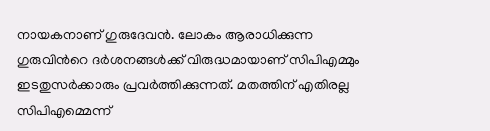നായകനാണ് ഗുരുദേവന്‍. ലോകം ആരാധിക്കുന്ന ഗുരുവിന്‍റെ ദര്‍ശനങ്ങള്‍ക്ക് വിരുദ്ധമായാണ് സിപിഎമ്മും ഇടതുസര്‍ക്കാരും പ്രവര്‍ത്തിക്കുന്നത്. മതത്തിന് എതിരല്ല സിപിഎമ്മെന്ന്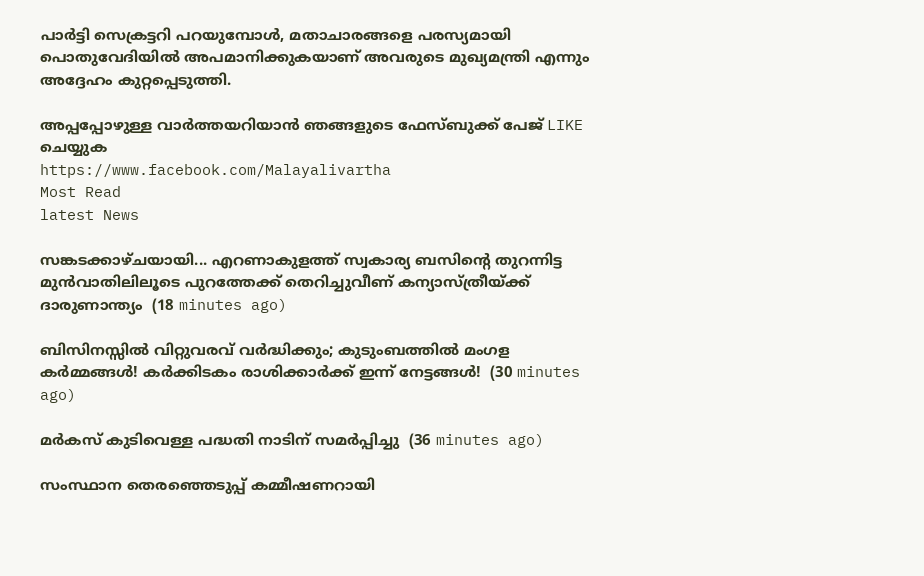പാര്‍ട്ടി സെക്രട്ടറി പറയുമ്പോള്‍, മതാചാരങ്ങളെ പരസ്യമായി പൊതുവേദിയില്‍ അപമാനിക്കുകയാണ് അവരുടെ മുഖ്യമന്ത്രി എന്നും അദ്ദേഹം കുറ്റപ്പെടുത്തി.

അപ്പപ്പോഴുള്ള വാര്‍ത്തയറിയാന്‍ ഞങ്ങളുടെ ഫേസ്‌ബുക്ക്‌ പേജ് LIKE ചെയ്യുക
https://www.facebook.com/Malayalivartha
Most Read
latest News

സങ്കടക്കാഴ്ചയായി... എറണാകുളത്ത് സ്വകാര്യ ബസിന്റെ തുറന്നിട്ട മുൻവാതിലിലൂടെ പുറത്തേക്ക് തെറിച്ചുവീണ് കന്യാസ്ത്രീയ്ക്ക് ദാരുണാന്ത്യം  (18 minutes ago)

ബിസിനസ്സിൽ വിറ്റുവരവ് വർദ്ധിക്കും; കുടുംബത്തിൽ മംഗള കർമ്മങ്ങൾ! കർക്കിടകം രാശിക്കാർക്ക് ഇന്ന് നേട്ടങ്ങൾ!  (30 minutes ago)

മർകസ് കുടിവെള്ള പദ്ധതി നാടിന് സമർപ്പിച്ചു  (36 minutes ago)

സംസ്ഥാന തെരഞ്ഞെടുപ്പ് കമ്മീഷണറായി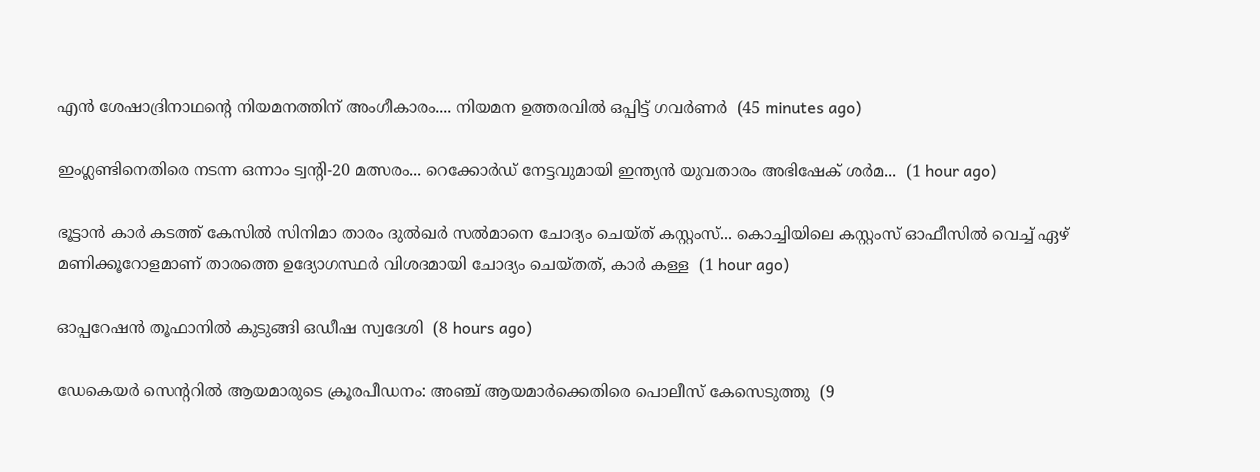എന്‍ ശേഷാദ്രിനാഥന്റെ നിയമനത്തിന് അംഗീകാരം.... നിയമന ഉത്തരവില്‍ ഒപ്പിട്ട് ഗവർണർ  (45 minutes ago)

ഇംഗ്ലണ്ടിനെതിരെ നടന്ന ഒന്നാം ട്വന്റി-20 മത്സരം... റെക്കോര്‍ഡ് നേട്ടവുമായി ഇന്ത്യന്‍ യുവതാരം അഭിഷേക് ശര്‍മ...  (1 hour ago)

ഭൂട്ടാന്‍ കാര്‍ കടത്ത് കേസില്‍ സിനിമാ താരം ദുല്‍ഖര്‍ സല്‍മാനെ ചോദ്യം ചെയ്ത് കസ്റ്റംസ്... കൊച്ചിയിലെ കസ്റ്റംസ് ഓഫീസില്‍ വെച്ച് ഏഴ് മണിക്കൂറോളമാണ് താരത്തെ ഉദ്യോഗസ്ഥര്‍ വിശദമായി ചോദ്യം ചെയ്തത്, കാർ കള്ള  (1 hour ago)

ഓപ്പറേഷന്‍ തൂഫാനില്‍ കുടുങ്ങി ഒഡീഷ സ്വദേശി  (8 hours ago)

ഡേകെയര്‍ സെന്ററില്‍ ആയമാരുടെ ക്രൂരപീഡനം: അഞ്ച് ആയമാര്‍ക്കെതിരെ പൊലീസ് കേസെടുത്തു  (9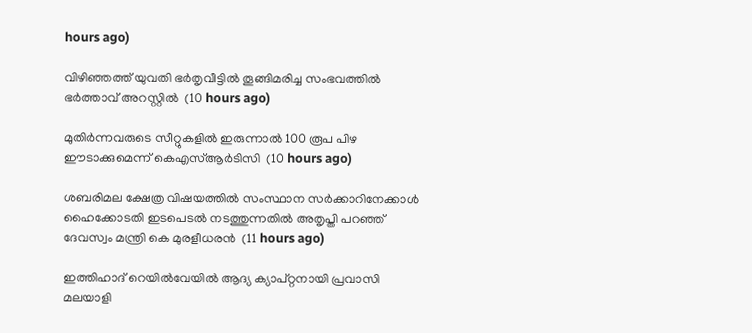hours ago)

വിഴിഞ്ഞത്ത് യുവതി ഭര്‍തൃവീട്ടില്‍ തൂങ്ങിമരിച്ച സംഭവത്തില്‍ ഭര്‍ത്താവ് അറസ്റ്റില്‍  (10 hours ago)

മുതിര്‍ന്നവരുടെ സീറ്റുകളില്‍ ഇരുന്നാല്‍ 100 രൂപ പിഴ ഈടാക്കുമെന്ന് കെഎസ്ആര്‍ടിസി  (10 hours ago)

ശബരിമല ക്ഷേത്ര വിഷയത്തില്‍ സംസ്ഥാന സര്‍ക്കാറിനേക്കാള്‍ ഹൈക്കോടതി ഇടപെടല്‍ നടത്തുന്നതില്‍ അതൃപ്തി പറഞ്ഞ് ദേവസ്വം മന്ത്രി കെ മുരളീധരന്‍  (11 hours ago)

ഇത്തിഹാദ് റെയിൽവേയിൽ ആദ്യ ക്യാപ്റ്റനായി പ്രവാസി മലയാളി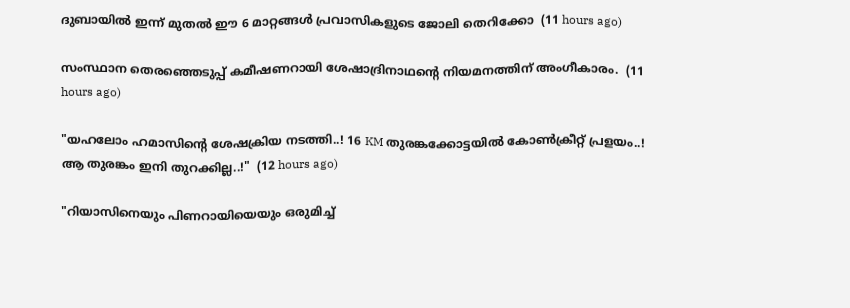ദുബായിൽ ഇന്ന് മുതൽ ഈ 6 മാറ്റങ്ങൾ പ്രവാസികളുടെ ജോലി തെറിക്കോ  (11 hours ago)

സംസ്ഥാന തെരഞ്ഞെടുപ്പ് കമീഷണറായി ശേഷാദ്രിനാഥന്റെ നിയമനത്തിന് അംഗീകാരം.  (11 hours ago)

"യഹലോം ഹമാസിന്റെ ശേഷക്രിയ നടത്തി..! 16 KM തുരങ്കക്കോട്ടയിൽ കോൺക്രീറ്റ് പ്രളയം..! ആ തുരങ്കം ഇനി തുറക്കില്ല..!"  (12 hours ago)

"റിയാസിനെയും പിണറായിയെയും ഒരുമിച്ച്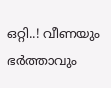ഒറ്റി..! വീണയും ഭർത്താവും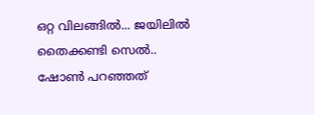ഒറ്റ വിലങ്ങിൽ... ജയിലിൽ തൈക്കണ്ടി സെൽ.. ഷോൺ പറഞ്ഞത്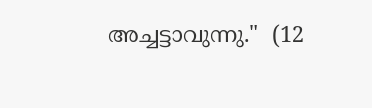അച്ചട്ടാവുന്നു."  (12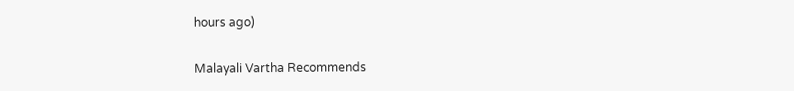hours ago)

Malayali Vartha Recommends